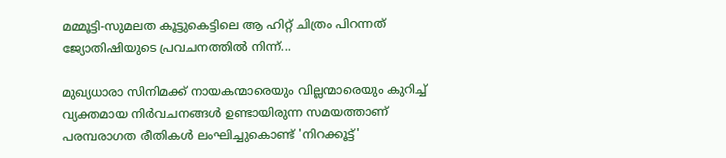മമ്മൂട്ടി-സുമലത കൂട്ടുകെട്ടിലെ ആ ഹിറ്റ് ചിത്രം പിറന്നത് ജ്യോതിഷിയുടെ പ്രവചനത്തിൽ നിന്ന്...

മുഖ്യധാരാ സിനിമക്ക് നായകന്മാരെയും വില്ലന്മാരെയും കുറിച്ച് വ്യക്തമായ നിർവചനങ്ങൾ ഉണ്ടായിരുന്ന സമയത്താണ് പരമ്പരാഗത രീതികൾ ലംഘിച്ചുകൊണ്ട് 'നിറക്കൂട്ട്'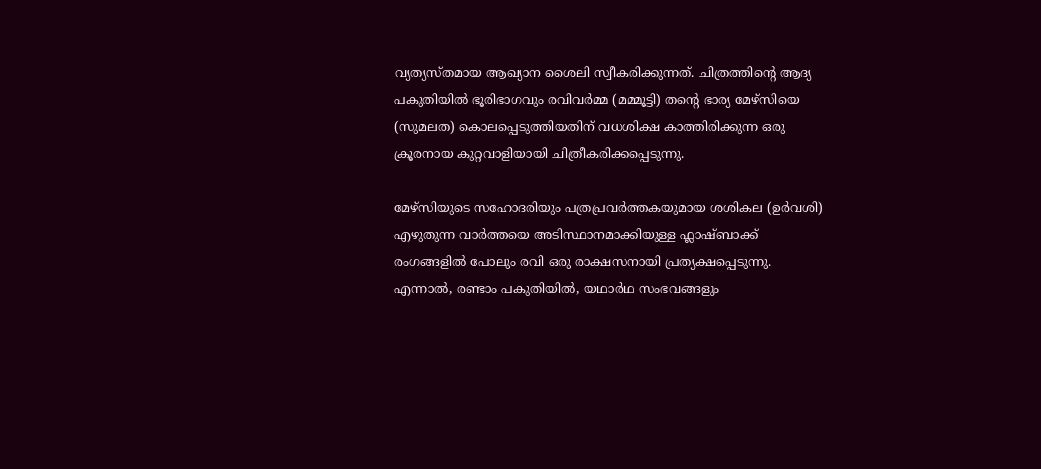വ്യത്യസ്തമായ ആഖ്യാന ശൈലി സ്വീകരിക്കുന്നത്. ചിത്രത്തിന്‍റെ ആദ്യ പകുതിയിൽ ഭൂരിഭാഗവും രവിവർമ്മ (മമ്മൂട്ടി) തന്റെ ഭാര്യ മേഴ്‌സിയെ (സുമലത) കൊലപ്പെടുത്തിയതിന് വധശിക്ഷ കാത്തിരിക്കുന്ന ഒരു ക്രൂരനായ കുറ്റവാളിയായി ചിത്രീകരിക്കപ്പെടുന്നു.

മേഴ്‌സിയുടെ സഹോദരിയും പത്രപ്രവർത്തകയുമായ ശശികല (ഉർവശി) എഴുതുന്ന വാർത്തയെ അടിസ്ഥാനമാക്കിയുള്ള ഫ്ലാഷ്ബാക്ക് രംഗങ്ങളിൽ പോലും രവി ഒരു രാക്ഷസനായി പ്രത്യക്ഷപ്പെടുന്നു. എന്നാൽ, രണ്ടാം പകുതിയിൽ, യഥാർഥ സംഭവങ്ങളും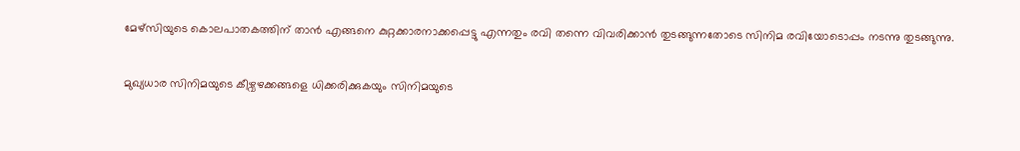മേഴ്‌സിയുടെ കൊലപാതകത്തിന് താൻ എങ്ങനെ കുറ്റക്കാരനാക്കപ്പെട്ടു എന്നതും രവി തന്നെ വിവരിക്കാൻ തുടങ്ങുന്നതോടെ സിനിമ രവിയോടൊപ്പം നടന്നു തുടങ്ങുന്നു.

മുഖ്യധാര സിനിമയുടെ കീഴ്വഴക്കങ്ങളെ ധിക്കരിക്കുകയും സിനിമയുടെ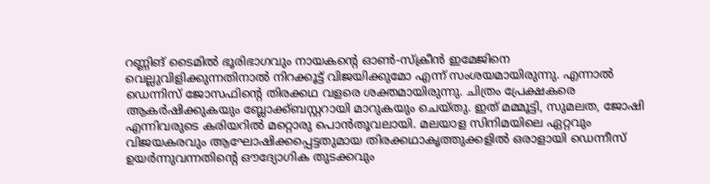റണ്ണിങ് ടൈമിൽ ഭൂരിഭാഗവും നായകന്റെ ഓൺ-സ്ക്രീൻ ഇമേജിനെ വെല്ലുവിളിക്കുന്നതിനാൽ നിറക്കൂട്ട് വിജയിക്കുമോ എന്ന് സംശയമായിരുന്നു. എന്നാൽ ഡെന്നിസ് ജോസഫിന്റെ തിരക്കഥ വളരെ ശക്തമായിരുന്നു. ചിത്രം പ്രേക്ഷകരെ ആകർഷിക്കുകയും ബ്ലോക്ക്ബസ്റ്ററായി മാറുകയും ചെയ്തു. ഇത് മമ്മൂട്ടി, സുമലത, ജോഷി എന്നിവരുടെ കരിയറിൽ മറ്റൊരു പൊൻതൂവലായി. മലയാള സിനിമയിലെ ഏറ്റവും വിജയകരവും ആഘോഷിക്കപ്പെട്ടതുമായ തിരക്കഥാകൃത്തുക്കളിൽ ഒരാളായി ഡെന്നീസ് ഉയർന്നുവന്നതിന്റെ ഔദ്യോഗിക തുടക്കവും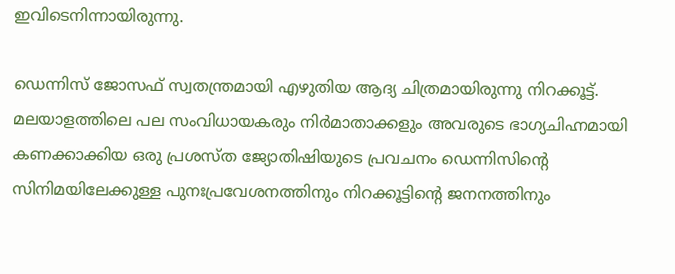ഇവിടെനിന്നായിരുന്നു.

ഡെന്നിസ് ജോസഫ് സ്വതന്ത്രമായി എഴുതിയ ആദ്യ ചിത്രമായിരുന്നു നിറക്കൂട്ട്. മലയാളത്തിലെ പല സംവിധായകരും നിർമാതാക്കളും അവരുടെ ഭാഗ്യചിഹ്നമായി കണക്കാക്കിയ ഒരു പ്രശസ്ത ജ്യോതിഷിയുടെ പ്രവചനം ഡെന്നിസിന്റെ സിനിമയിലേക്കുള്ള പുനഃപ്രവേശനത്തിനും നിറക്കൂട്ടിന്റെ ജനനത്തിനും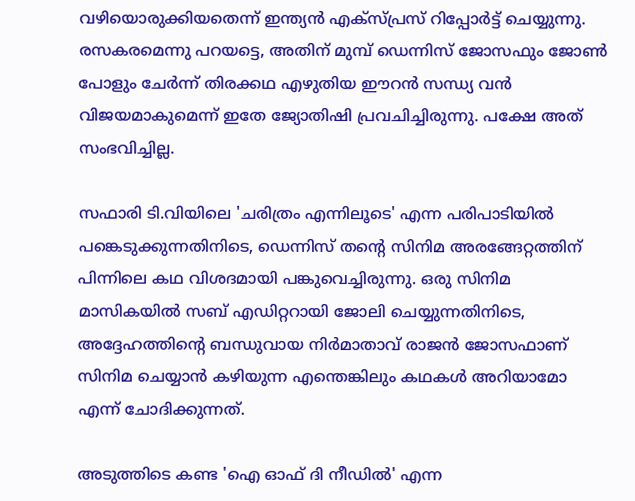വഴിയൊരുക്കിയതെന്ന് ഇന്ത്യൻ എക്സ്പ്രസ് റിപ്പോർട്ട് ചെയ്യുന്നു. രസകരമെന്നു പറയട്ടെ, അതിന് മുമ്പ് ഡെന്നിസ് ജോസഫും ജോൺ പോളും ചേർന്ന് തിരക്കഥ എഴുതിയ ഈറൻ സന്ധ്യ വൻ വിജയമാകുമെന്ന് ഇതേ ജ്യോതിഷി പ്രവചിച്ചിരുന്നു. പക്ഷേ അത് സംഭവിച്ചില്ല.

സഫാരി ടി.വിയിലെ 'ചരിത്രം എന്നിലൂടെ' എന്ന പരിപാടിയിൽ പങ്കെടുക്കുന്നതിനിടെ, ഡെന്നിസ് തന്റെ സിനിമ അരങ്ങേറ്റത്തിന് പിന്നിലെ കഥ വിശദമായി പങ്കുവെച്ചിരുന്നു. ഒരു സിനിമ മാസികയിൽ സബ് എഡിറ്ററായി ജോലി ചെയ്യുന്നതിനിടെ, അദ്ദേഹത്തിന്റെ ബന്ധുവായ നിർമാതാവ് രാജൻ ജോസഫാണ് സിനിമ ചെയ്യാൻ കഴിയുന്ന എന്തെങ്കിലും കഥകൾ അറിയാമോ എന്ന് ചോദിക്കുന്നത്.

അടുത്തിടെ കണ്ട 'ഐ ഓഫ് ദി നീഡിൽ' എന്ന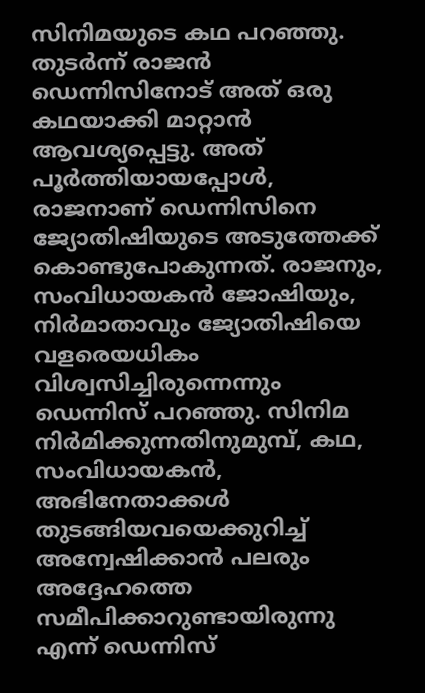സിനിമയുടെ കഥ പറഞ്ഞു. തുടർന്ന് രാജൻ ഡെന്നിസിനോട് അത് ഒരു കഥയാക്കി മാറ്റാൻ ആവശ്യപ്പെട്ടു. അത് പൂർത്തിയായപ്പോൾ, രാജനാണ് ഡെന്നിസിനെ ജ്യോതിഷിയുടെ അടുത്തേക്ക് കൊണ്ടുപോകുന്നത്. രാജനും, സംവിധായകൻ ജോഷിയും, നിർമാതാവും ജ്യോതിഷിയെ വളരെയധികം വിശ്വസിച്ചിരുന്നെന്നും ഡെന്നിസ് പറഞ്ഞു. സിനിമ നിർമിക്കുന്നതിനുമുമ്പ്, കഥ, സംവിധായകൻ, അഭിനേതാക്കൾ തുടങ്ങിയവയെക്കുറിച്ച് അന്വേഷിക്കാൻ പലരും അദ്ദേഹത്തെ സമീപിക്കാറുണ്ടായിരുന്നു എന്ന് ഡെന്നിസ്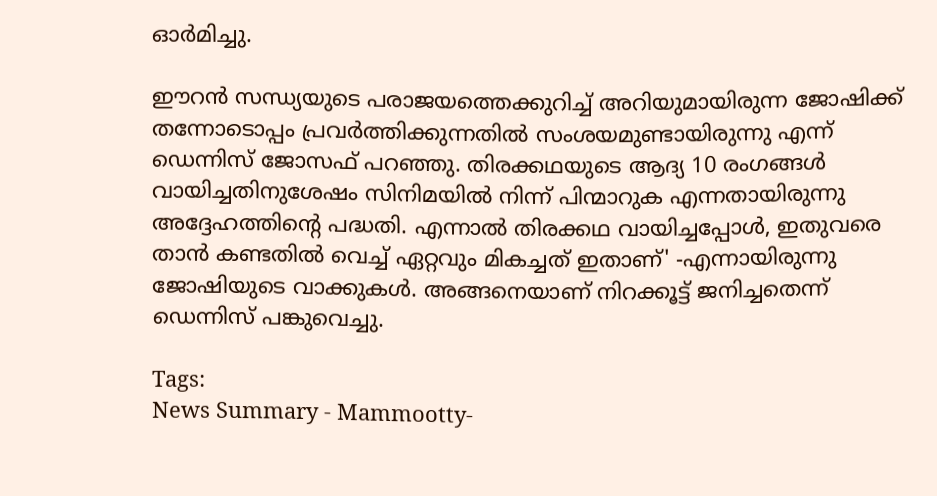ഓർമിച്ചു.

ഈറൻ സന്ധ്യയുടെ പരാജയത്തെക്കുറിച്ച് അറിയുമായിരുന്ന ജോഷിക്ക് തന്നോടൊപ്പം പ്രവർത്തിക്കുന്നതിൽ സംശയമുണ്ടായിരുന്നു എന്ന് ഡെന്നിസ് ജോസഫ് പറഞ്ഞു. തിരക്കഥയുടെ ആദ്യ 10 രംഗങ്ങൾ വായിച്ചതിനുശേഷം സിനിമയിൽ നിന്ന് പിന്മാറുക എന്നതായിരുന്നു അദ്ദേഹത്തിന്റെ പദ്ധതി. എന്നാൽ തിരക്കഥ വായിച്ചപ്പോൾ, ഇതുവരെ താൻ കണ്ടതിൽ വെച്ച് ഏറ്റവും മികച്ചത് ഇതാണ്' -എന്നായിരുന്നു ജോഷിയുടെ വാക്കുകൾ. അങ്ങനെയാണ് നിറക്കൂട്ട് ജനിച്ചതെന്ന് ഡെന്നിസ് പങ്കുവെച്ചു.

Tags:
News Summary - Mammootty-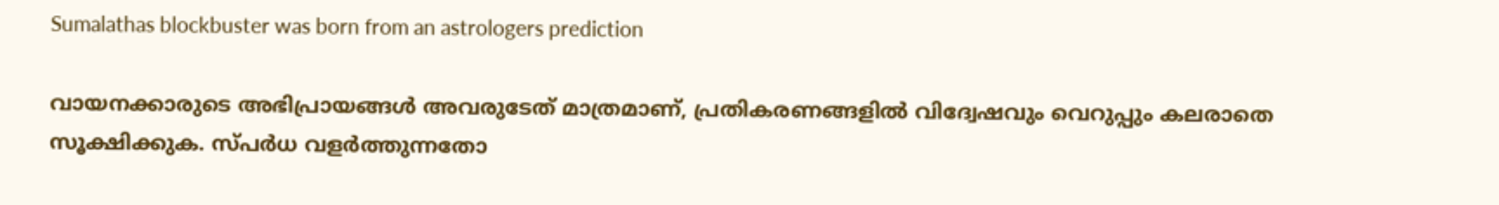Sumalathas blockbuster was born from an astrologers prediction

വായനക്കാരുടെ അഭിപ്രായങ്ങള്‍ അവരുടേത് മാത്രമാണ്, പ്രതികരണങ്ങളിൽ വിദ്വേഷവും വെറുപ്പും കലരാതെ സൂക്ഷിക്കുക. സ്പർധ വളർത്തുന്നതോ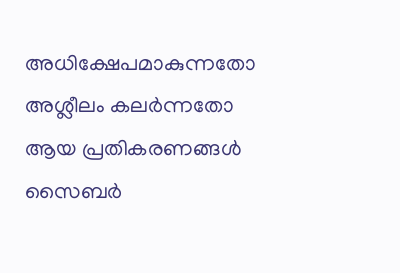അധിക്ഷേപമാകുന്നതോ അശ്ലീലം കലർന്നതോ ആയ പ്രതികരണങ്ങൾ സൈബർ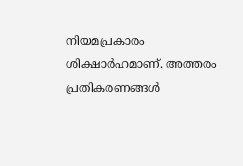നിയമപ്രകാരം ശിക്ഷാർഹമാണ്. അത്തരം പ്രതികരണങ്ങൾ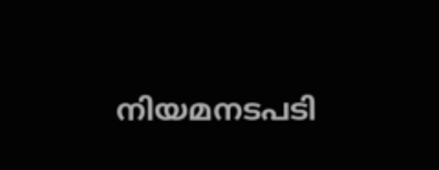നിയമനടപടി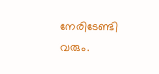നേരിടേണ്ടി വരും.